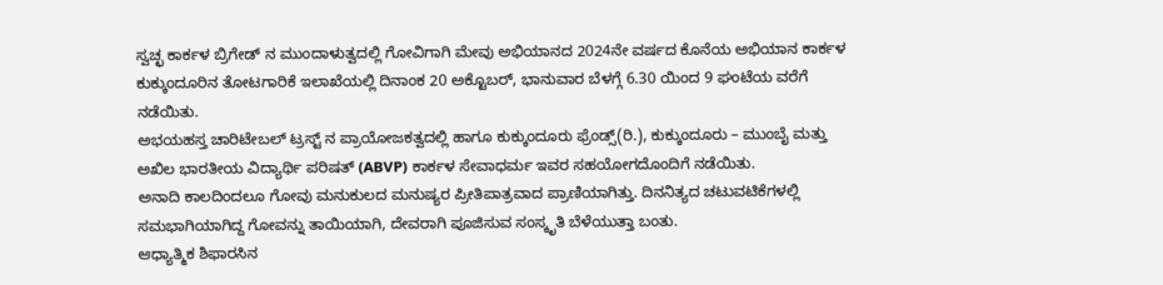ಸ್ವಚ್ಛ ಕಾರ್ಕಳ ಬ್ರಿಗೇಡ್ ನ ಮುಂದಾಳುತ್ವದಲ್ಲಿ ಗೋವಿಗಾಗಿ ಮೇವು ಅಭಿಯಾನದ 2024ನೇ ವರ್ಷದ ಕೊನೆಯ ಅಭಿಯಾನ ಕಾರ್ಕಳ ಕುಕ್ಕುಂದೂರಿನ ತೋಟಗಾರಿಕೆ ಇಲಾಖೆಯಲ್ಲಿ ದಿನಾಂಕ 20 ಅಕ್ಟೊಬರ್, ಭಾನುವಾರ ಬೆಳಗ್ಗೆ 6.30 ಯಿಂದ 9 ಘಂಟೆಯ ವರೆಗೆ ನಡೆಯಿತು.
ಅಭಯಹಸ್ತ ಚಾರಿಟೇಬಲ್ ಟ್ರಸ್ಟ್ ನ ಪ್ರಾಯೋಜಕತ್ವದಲ್ಲಿ ಹಾಗೂ ಕುಕ್ಕುಂದೂರು ಫ್ರೆಂಡ್ಸ್(ರಿ.), ಕುಕ್ಕುಂದೂರು – ಮುಂಬೈ ಮತ್ತು ಅಖಿಲ ಭಾರತೀಯ ವಿದ್ಯಾರ್ಥಿ ಪರಿಷತ್ (ABVP) ಕಾರ್ಕಳ ಸೇವಾಧರ್ಮ ಇವರ ಸಹಯೋಗದೊಂದಿಗೆ ನಡೆಯಿತು.
ಅನಾದಿ ಕಾಲದಿಂದಲೂ ಗೋವು ಮನುಕುಲದ ಮನುಷ್ಯರ ಪ್ರೀತಿಪಾತ್ರವಾದ ಪ್ರಾಣಿಯಾಗಿತ್ತು. ದಿನನಿತ್ಯದ ಚಟುವಟಿಕೆಗಳಲ್ಲಿ ಸಮಭಾಗಿಯಾಗಿದ್ದ ಗೋವನ್ನು ತಾಯಿಯಾಗಿ, ದೇವರಾಗಿ ಪೂಜಿಸುವ ಸಂಸ್ಕೃತಿ ಬೆಳೆಯುತ್ತಾ ಬಂತು.
ಆಧ್ಯಾತ್ಮಿಕ ಶಿಫಾರಸಿನ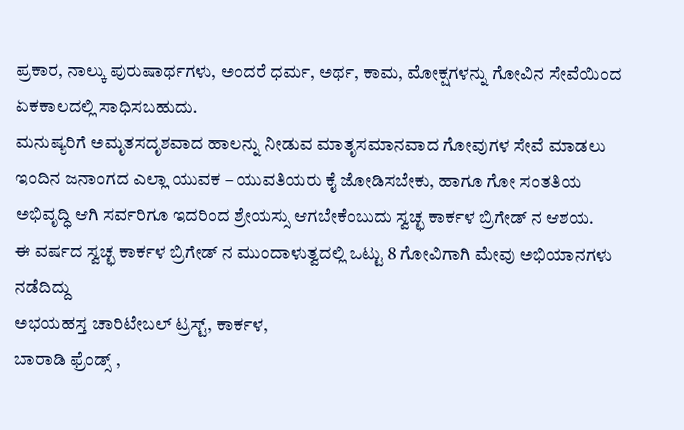ಪ್ರಕಾರ, ನಾಲ್ಕು ಪುರುಷಾರ್ಥಗಳು, ಅಂದರೆ ಧರ್ಮ, ಅರ್ಥ, ಕಾಮ, ಮೋಕ್ಷಗಳನ್ನು ಗೋವಿನ ಸೇವೆಯಿಂದ ಏಕಕಾಲದಲ್ಲಿ ಸಾಧಿಸಬಹುದು.
ಮನುಷ್ಯರಿಗೆ ಅಮೃತಸದೃಶವಾದ ಹಾಲನ್ನು ನೀಡುವ ಮಾತೃಸಮಾನವಾದ ಗೋವುಗಳ ಸೇವೆ ಮಾಡಲು ಇಂದಿನ ಜನಾಂಗದ ಎಲ್ಲಾ ಯುವಕ – ಯುವತಿಯರು ಕೈ ಜೋಡಿಸಬೇಕು, ಹಾಗೂ ಗೋ ಸಂತತಿಯ ಅಭಿವೃದ್ಧಿ ಆಗಿ ಸರ್ವರಿಗೂ ಇದರಿಂದ ಶ್ರೇಯಸ್ಸು ಆಗಬೇಕೆಂಬುದು ಸ್ವಚ್ಛ ಕಾರ್ಕಳ ಬ್ರಿಗೇಡ್ ನ ಆಶಯ.
ಈ ವರ್ಷದ ಸ್ವಚ್ಛ ಕಾರ್ಕಳ ಬ್ರಿಗೇಡ್ ನ ಮುಂದಾಳುತ್ವದಲ್ಲಿ ಒಟ್ಟು 8 ಗೋವಿಗಾಗಿ ಮೇವು ಅಭಿಯಾನಗಳು ನಡೆದಿದ್ದು
ಅಭಯಹಸ್ತ ಚಾರಿಟೇಬಲ್ ಟ್ರಸ್ಟ್, ಕಾರ್ಕಳ,
ಬಾರಾಡಿ ಫ್ರೆಂಡ್ಸ್ ,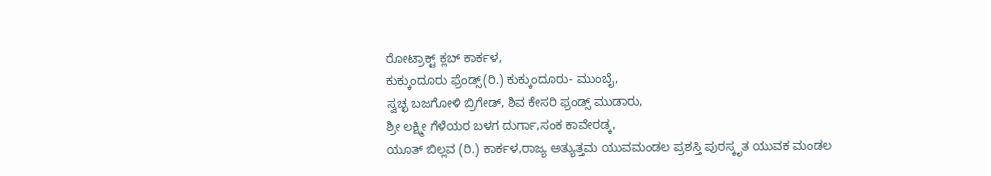ರೋಟ್ರಾಕ್ಟ್ ಕ್ಲಬ್ ಕಾರ್ಕಳ,
ಕುಕ್ಕುಂದೂರು ಫ್ರೆಂಡ್ಸ್(ರಿ.) ಕುಕ್ಕುಂದೂರು- ಮುಂಬೈ,
ಸ್ವಚ್ಛ ಬಜಗೋಳಿ ಬ್ರಿಗೇಡ್, ಶಿವ ಕೇಸರಿ ಫ್ರಂಡ್ಸ್ ಮುಡಾರು,
ಶ್ರೀ ಲಕ್ಷ್ಮೀ ಗೆಳೆಯರ ಬಳಗ ದುರ್ಗಾ,ಸಂಕ ಕಾವೇರಡ್ಕ,
ಯೂತ್ ಬಿಲ್ಲವ (ರಿ.) ಕಾರ್ಕಳ,ರಾಜ್ಯ ಅತ್ಯುತ್ತಮ ಯುವಮಂಡಲ ಪ್ರಶಸ್ತಿ ಪುರಸ್ಕೃತ ಯುವಕ ಮಂಡಲ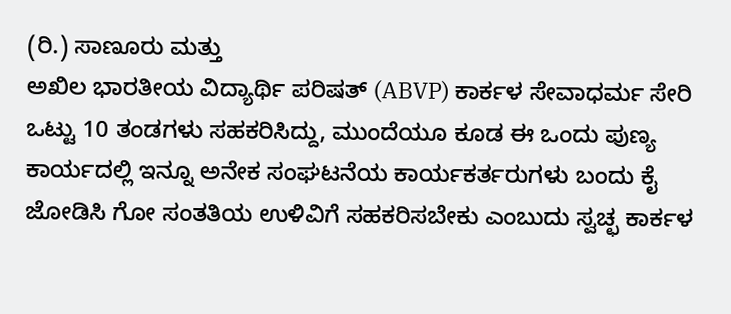(ರಿ.) ಸಾಣೂರು ಮತ್ತು
ಅಖಿಲ ಭಾರತೀಯ ವಿದ್ಯಾರ್ಥಿ ಪರಿಷತ್ (ABVP) ಕಾರ್ಕಳ ಸೇವಾಧರ್ಮ ಸೇರಿ ಒಟ್ಟು 10 ತಂಡಗಳು ಸಹಕರಿಸಿದ್ದು, ಮುಂದೆಯೂ ಕೂಡ ಈ ಒಂದು ಪುಣ್ಯ ಕಾರ್ಯದಲ್ಲಿ ಇನ್ನೂ ಅನೇಕ ಸಂಘಟನೆಯ ಕಾರ್ಯಕರ್ತರುಗಳು ಬಂದು ಕೈ ಜೋಡಿಸಿ ಗೋ ಸಂತತಿಯ ಉಳಿವಿಗೆ ಸಹಕರಿಸಬೇಕು ಎಂಬುದು ಸ್ವಚ್ಛ ಕಾರ್ಕಳ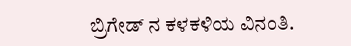ಬ್ರಿಗೇಡ್ ನ ಕಳಕಳಿಯ ವಿನಂತಿ.